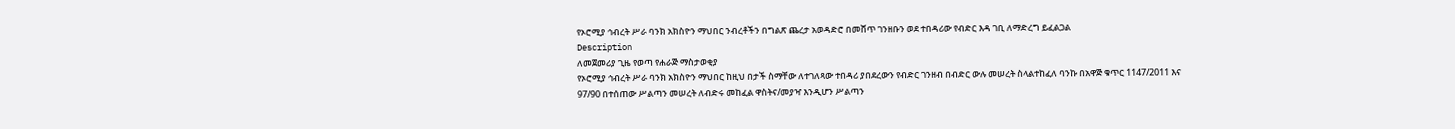የኦሮሚያ ኅብረት ሥራ ባንክ አክስዮን ማህበር ንብረቶችን በግልጽ ጨረታ አወዳድሮ በመሸጥ ገንዘቡን ወደ ተበዳሪው የብድር እዳ ገቢ ለማድረግ ይፈልጋል
Description
ለመጀመሪያ ጊዜ የወጣ የሐራጅ ማስታወቂያ
የኦሮሚያ ኅብረት ሥራ ባንክ አክስዮን ማህበር ከዚህ በታች ስማቸው ለተገለጻው ተበዳሪ ያበደረውን የብድር ገንዘብ በብድር ውሉ መሠረት ስላልተከፈለ ባንኩ በአዋጅ ቁጥር 1147/2011 እና 97/90 በተሰጠው ሥልጣን መሠረት ለብድሩ መከፈል ዋስትና/መያዣ እንዲሆን ሥልጣን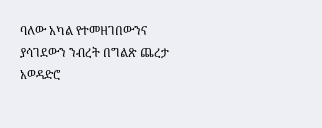ባለው አካል የተመዘገበውንና ያሳገደውን ንብረት በግልጽ ጨረታ አወዳድሮ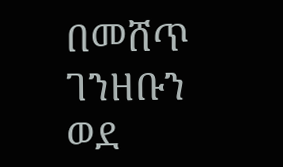በመሸጥ ገንዘቡን ወደ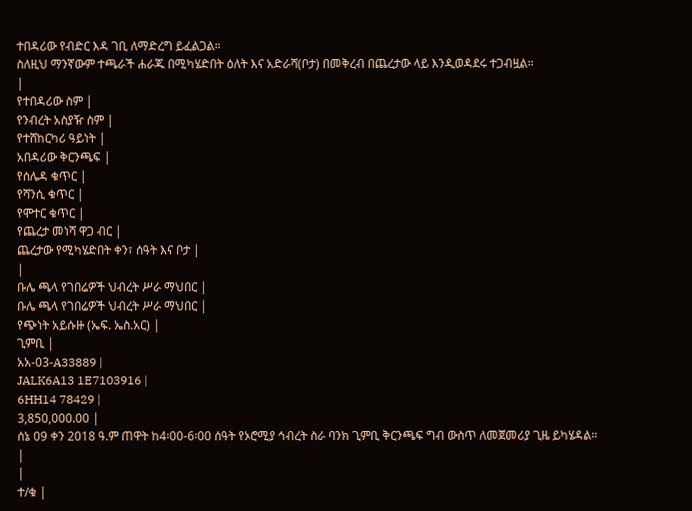ተበዳሪው የብድር እዳ ገቢ ለማድረግ ይፈልጋል።
ስለዚህ ማንኛውም ተጫራች ሐራጁ በሚካሄድበት ዕለት እና አድራሻ(ቦታ) በመቅረብ በጨረታው ላይ እንዲወዳደሩ ተጋብዟል።
|
የተበዳሪው ስም |
የንብረት አስያዥ ስም |
የተሸከርካሪ ዓይነት |
አበዳሪው ቅርንጫፍ |
የሰሌዳ ቁጥር |
የሻንሲ ቁጥር |
የሞተር ቁጥር |
የጨረታ መነሻ ዋጋ ብር |
ጨረታው የሚካሄድበት ቀን፣ ሰዓት እና ቦታ |
|
ቡሌ ጫላ የገበሬዎች ህብረት ሥራ ማህበር |
ቡሌ ጫላ የገበሬዎች ህብረት ሥራ ማህበር |
የጭነት አይሱዙ (ኤፍ. ኤስ.አር) |
ጊምቢ |
አአ-03-A33889 |
JALK6A13 1E7103916 |
6HH14 78429 |
3,850,000.00 |
ሰኔ 09 ቀን 2018 ዓ.ም ጠዋት ከ4፡00-6፡00 ሰዓት የኦሮሚያ ኅብረት ስራ ባንክ ጊምቢ ቅርንጫፍ ግብ ውስጥ ለመጀመሪያ ጊዜ ይካሄዳል። |
|
ተ/ቁ |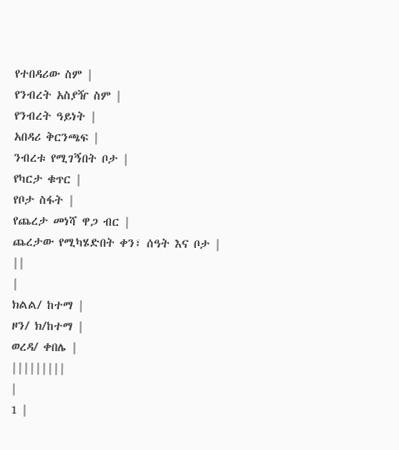የተበዳሪው ስም |
የንብረት አስያዥ ስም |
የንብረት ዓይነት |
አበዳሪ ቅርንጫፍ |
ንብረቱ የሚገኝበት ቦታ |
የካርታ ቁጥር |
የቦታ ስፋት |
የጨረታ መነሻ ዋጋ ብር |
ጨረታው የሚካሄድበት ቀን፣ ሰዓት እና ቦታ |
||
|
ክልል/ ከተማ |
ዞን/ ክ/ከተማ |
ወረዳ/ ቀበሌ |
|||||||||
|
1 |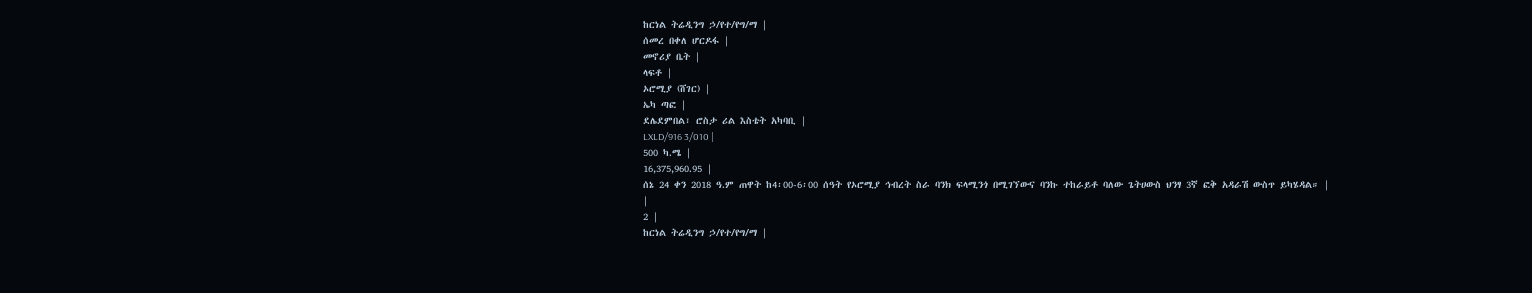ከርነል ትሬዲንግ ኃ/የተ/የግ/ማ |
ሰመረ በቀለ ሆርዶፋ |
መኖሪያ ቤት |
ላፍቶ |
ኦሮሚያ (ሸገር) |
ኤካ ጣፎ |
ደሌደምበል፣ ሮስታ ሪል እስቴት አካባቢ |
LXLD/916 3/010 |
500 ካ.ሜ |
16,375,960.95 |
ሰኔ 24 ቀን 2018 ዓ.ም ጠዋት ከ4፡00-6፡00 ሰዓት የኦሮሚያ ኅብረት ስራ ባንክ ፍላሚንጎ በሚገኘውና ባንኩ ተከራይቶ ባለው ጌትሀውስ ህንፃ 3ኛ ፎቅ አዳራሽ ውስጥ ይካሄዳል። |
|
2 |
ከርነል ትሬዲንግ ኃ/የተ/የግ/ማ |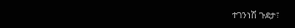ተገንነሽ ጉደታ፣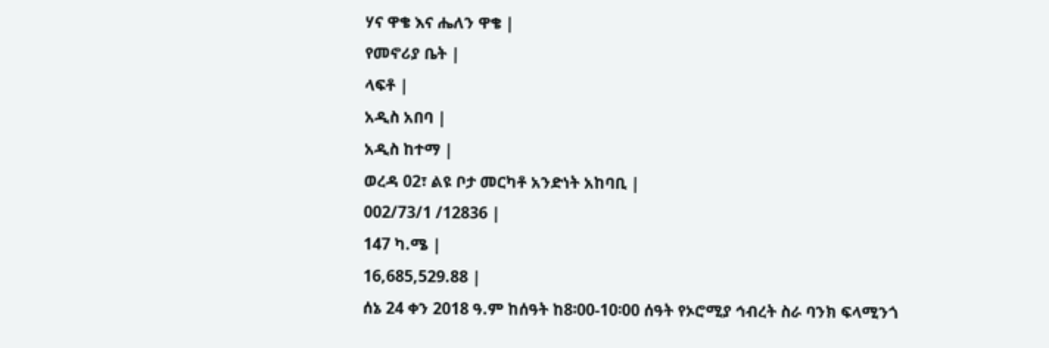ሃና ዋቄ እና ሔለን ዋቄ |
የመኖሪያ ቤት |
ላፍቶ |
አዲስ አበባ |
አዲስ ከተማ |
ወረዳ 02፣ ልዩ ቦታ መርካቶ አንድነት አከባቢ |
002/73/1 /12836 |
147 ካ.ሜ |
16,685,529.88 |
ሰኔ 24 ቀን 2018 ዓ.ም ከሰዓት ከ8፡00-10፡00 ሰዓት የኦሮሚያ ኅብረት ስራ ባንክ ፍላሚንጎ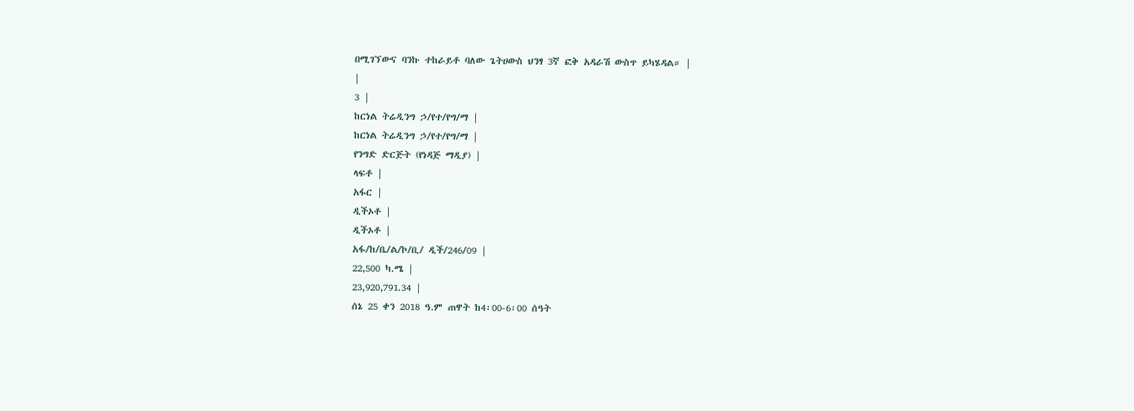በሚገኘውና ባንኩ ተከራይቶ ባለው ጌትሀውስ ህንፃ 3ኛ ፎቅ አዳራሽ ውስጥ ይካሄዳል። |
|
3 |
ከርነል ትሬዲንግ ኃ/የተ/የግ/ማ |
ከርነል ትሬዲንግ ኃ/የተ/የግ/ማ |
የንግድ ድርጅት (የነዳጅ ማዲያ) |
ላፍቶ |
አፋር |
ዲችኦቶ |
ዲችኦቶ |
አፋ/ከ/ቤ/ል/ኮ/ቢ/ ዲች/246/09 |
22,500 ካ.ሜ |
23,920,791.34 |
ሰኔ 25 ቀን 2018 ዓ.ም ጠዋት ከ4፡00-6፡00 ሰዓት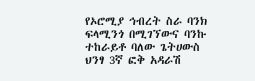የኦሮሚያ ኅብረት ስራ ባንክ ፍላሚንጎ በሚገኘውና ባንኩ ተከራይቶ ባለው ጌትሀውስ ህንፃ 3ኛ ፎቅ አዳራሽ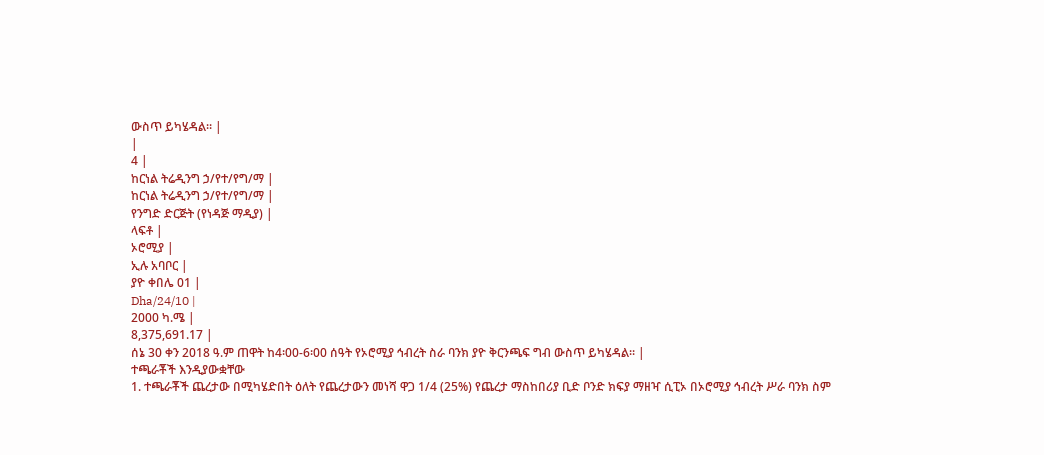ውስጥ ይካሄዳል። |
|
4 |
ከርነል ትሬዲንግ ኃ/የተ/የግ/ማ |
ከርነል ትሬዲንግ ኃ/የተ/የግ/ማ |
የንግድ ድርጅት (የነዳጅ ማዲያ) |
ላፍቶ |
ኦሮሚያ |
ኢሉ አባቦር |
ያዮ ቀበሌ 01 |
Dha/24/10 |
2000 ካ.ሜ |
8,375,691.17 |
ሰኔ 30 ቀን 2018 ዓ.ም ጠዋት ከ4፡00-6፡00 ሰዓት የኦሮሚያ ኅብረት ስራ ባንክ ያዮ ቅርንጫፍ ግብ ውስጥ ይካሄዳል። |
ተጫራቾች እንዲያውቋቸው
1. ተጫራቾች ጨረታው በሚካሄድበት ዕለት የጨረታውን መነሻ ዋጋ 1/4 (25%) የጨረታ ማስከበሪያ ቢድ ቦንድ ክፍያ ማዘዣ ሲፒኦ በኦሮሚያ ኅብረት ሥራ ባንክ ስም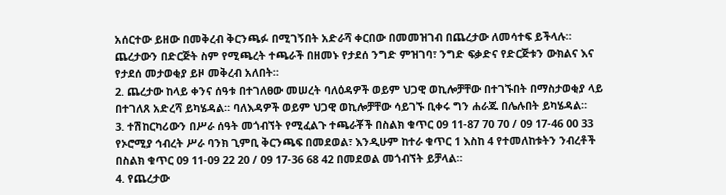አሰርተው ይዘው በመቅረብ ቅርንጫፉ በሚገኝበት አድራሻ ቀርበው በመመዝገብ በጨረታው ለመሳተፍ ይችላሉ። ጨረታውን በድርጅት ስም የሚጫረት ተጫራች በዘመኑ የታደሰ ንግድ ምዝገባ፣ ንግድ ፍቃድና የድርጅቱን ውክልና እና የታደሰ መታወቂያ ይዞ መቅረብ አለበት።
2. ጨረታው ከላይ ቀንና ሰዓቱ በተገለፀው መሠረት ባለዕዳዎች ወይም ህጋዊ ወኪሎቻቸው በተገኙበት በማስታወቂያ ላይ በተገለጸ አድረሻ ይካሄዳል። ባለእዳዎች ወይም ህጋዊ ወኪሎቻቸው ሳይገኙ ቢቀሩ ግን ሐራጁ በሌሉበት ይካሄዳል።
3. ተሽከርካሪውን በሥራ ሰዓት መጎብኘት የሚፈልጉ ተጫራቾች በስልክ ቁጥር 09 11-87 70 70 / 09 17-46 00 33 የኦሮሚያ ኅብረት ሥራ ባንክ ጊምቢ ቅርንጫፍ በመደወል፣ እንዲሁም ከተራ ቁጥር 1 እስከ 4 የተመለከቱትን ንብረቶች በስልክ ቁጥር 09 11-09 22 20 / 09 17-36 68 42 በመደወል መጎብኘት ይቻላል።
4. የጨረታው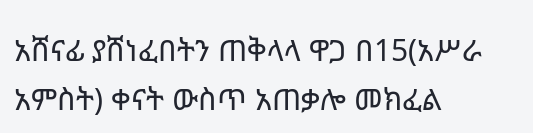አሸናፊ ያሸነፈበትን ጠቅላላ ዋጋ በ15(አሥራ አምስት) ቀናት ውስጥ አጠቃሎ መክፈል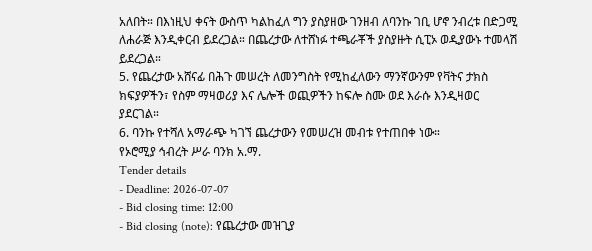አለበት። በእነዚህ ቀናት ውስጥ ካልከፈለ ግን ያስያዘው ገንዘብ ለባንኩ ገቢ ሆኖ ንብረቱ በድጋሚ ለሐራጅ እንዲቀርብ ይደረጋል። በጨረታው ለተሸነፉ ተጫራቾች ያስያዙት ሲፒኦ ወዲያውኑ ተመላሽ ይደረጋል።
5. የጨረታው አሸናፊ በሕጉ መሠረት ለመንግስት የሚከፈለውን ማንኛውንም የቫትና ታክስ ክፍያዎችን፣ የስም ማዛወሪያ እና ሌሎች ወጪዎችን ከፍሎ ስሙ ወደ እራሱ እንዲዛወር ያደርገል።
6. ባንኩ የተሻለ አማራጭ ካገኘ ጨረታውን የመሠረዝ መብቱ የተጠበቀ ነው።
የኦሮሚያ ኅብረት ሥራ ባንክ አ.ማ.
Tender details
- Deadline: 2026-07-07
- Bid closing time: 12:00
- Bid closing (note): የጨረታው መዝጊያ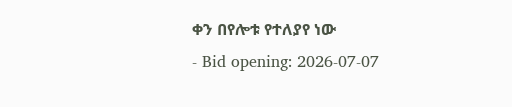ቀን በየሎቱ የተለያየ ነው
- Bid opening: 2026-07-07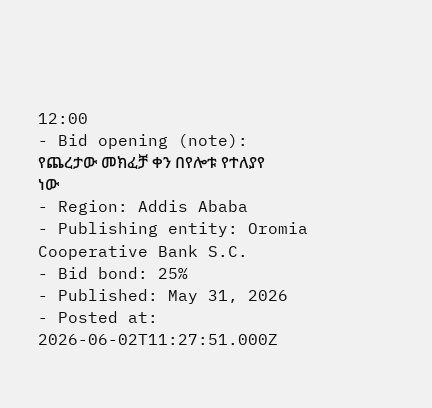12:00
- Bid opening (note): የጨረታው መክፈቻ ቀን በየሎቱ የተለያየ ነው
- Region: Addis Ababa
- Publishing entity: Oromia Cooperative Bank S.C.
- Bid bond: 25%
- Published: May 31, 2026
- Posted at: 2026-06-02T11:27:51.000Z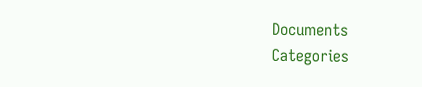Documents
Categories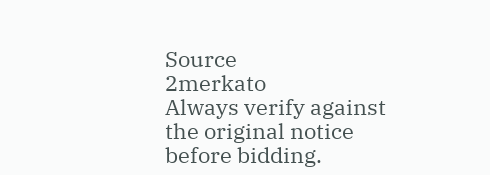Source
2merkato
Always verify against the original notice before bidding.